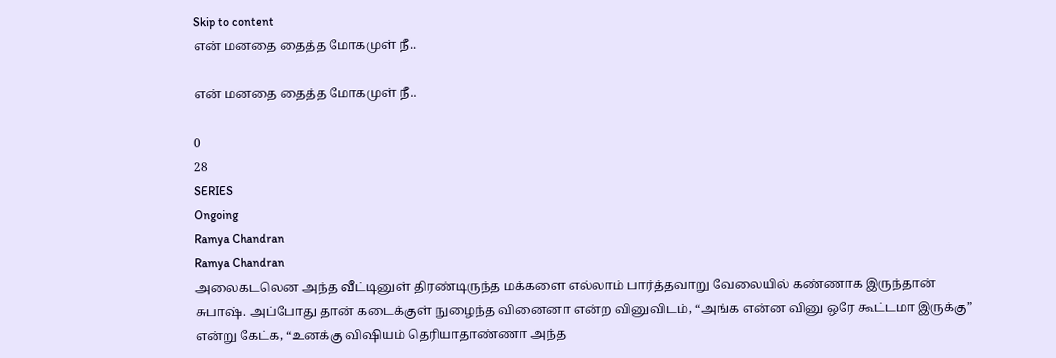Skip to content
என் மனதை தைத்த மோகமுள் நீ..

என் மனதை தைத்த மோகமுள் நீ..

0
28
SERIES
Ongoing
Ramya Chandran
Ramya Chandran
அலைகடலென அந்த வீட்டினுள் திரண்டிருந்த மக்களை எல்லாம் பார்த்தவாறு வேலையில் கண்ணாக இருந்தான் சுபாஷ். அப்போது தான் கடைக்குள் நுழைந்த வினைனா என்ற வினுவிடம், “அங்க என்ன வினு ஒரே கூட்டமா இருக்கு” என்று கேட்க, “உனக்கு விஷியம் தெரியாதாண்ணா அந்த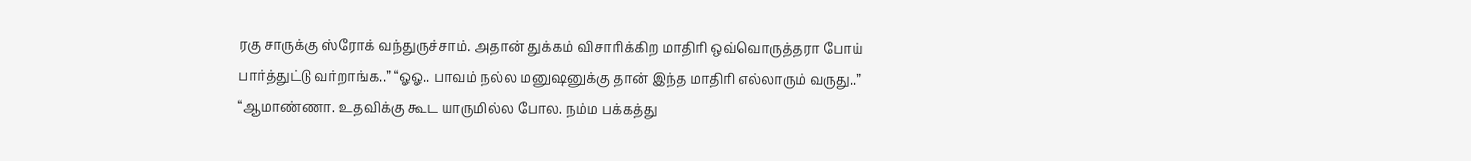ரகு சாருக்கு ஸ்ரோக் வந்துருச்சாம். அதான் துக்கம் விசாரிக்கிற மாதிரி ஒவ்வொருத்தரா போய் பார்த்துட்டு வர்றாங்க..” “ஓஓ.. பாவம் நல்ல மனுஷனுக்கு தான் இந்த மாதிரி எல்லாரும் வருது..” “ஆமாண்ணா. உதவிக்கு கூட யாருமில்ல போல. நம்ம பக்கத்து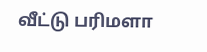வீட்டு பரிமளா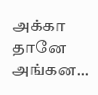அக்கா தானே அங்கன...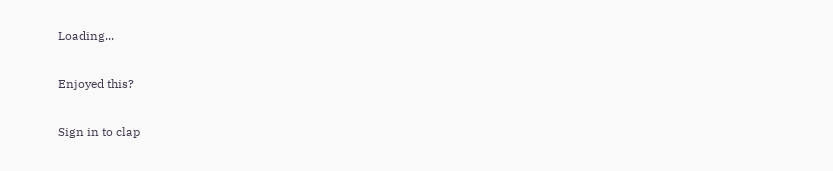Loading...

Enjoyed this?

Sign in to clap